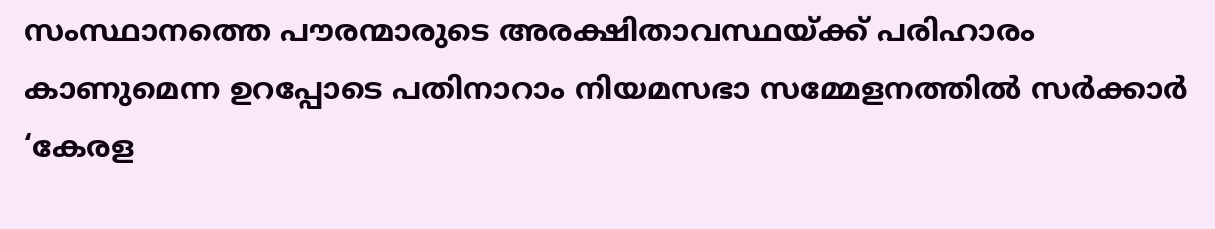സംസ്ഥാനത്തെ പൗരന്മാരുടെ അരക്ഷിതാവസ്ഥയ്ക്ക് പരിഹാരം കാണുമെന്ന ഉറപ്പോടെ പതിനാറാം നിയമസഭാ സമ്മേളനത്തിൽ സർക്കാർ ‘കേരള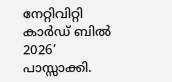നേറ്റിവിറ്റി കാർഡ് ബിൽ 2026’ പാസ്സാക്കി.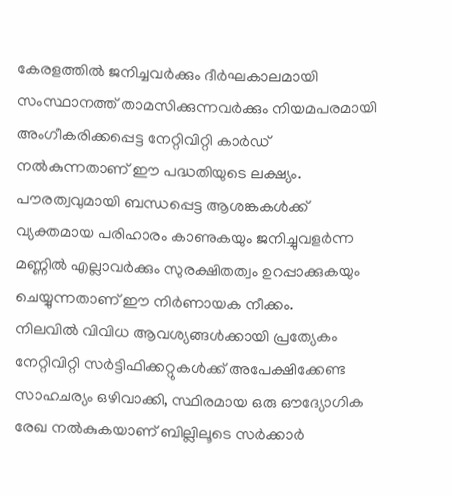കേരളത്തിൽ ജനിച്ചവർക്കും ദീർഘകാലമായി സംസ്ഥാനത്ത് താമസിക്കുന്നവർക്കും നിയമപരമായി അംഗീകരിക്കപ്പെട്ട നേറ്റിവിറ്റി കാർഡ് നൽകുന്നതാണ് ഈ പദ്ധതിയുടെ ലക്ഷ്യം. പൗരത്വവുമായി ബന്ധപ്പെട്ട ആശങ്കകൾക്ക് വ്യക്തമായ പരിഹാരം കാണുകയും ജനിച്ചുവളർന്ന മണ്ണിൽ എല്ലാവർക്കും സുരക്ഷിതത്വം ഉറപ്പാക്കുകയും ചെയ്യുന്നതാണ് ഈ നിർണായക നീക്കം.
നിലവിൽ വിവിധ ആവശ്യങ്ങൾക്കായി പ്രത്യേകം നേറ്റിവിറ്റി സർട്ടിഫിക്കറ്റുകൾക്ക് അപേക്ഷിക്കേണ്ട സാഹചര്യം ഒഴിവാക്കി, സ്ഥിരമായ ഒരു ഔദ്യോഗിക രേഖ നൽകുകയാണ് ബില്ലിലൂടെ സർക്കാർ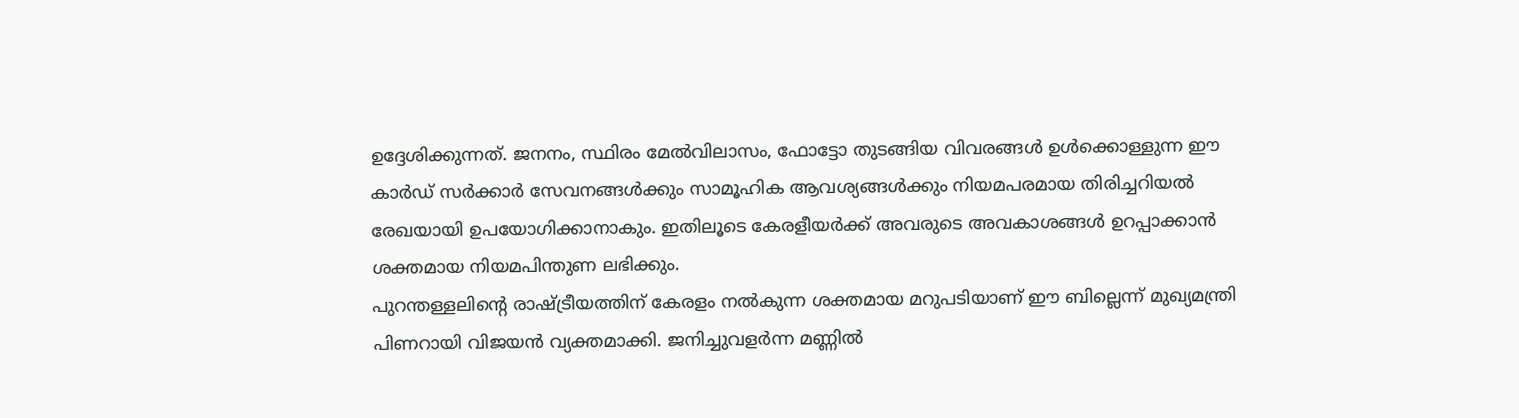ഉദ്ദേശിക്കുന്നത്. ജനനം, സ്ഥിരം മേൽവിലാസം, ഫോട്ടോ തുടങ്ങിയ വിവരങ്ങൾ ഉൾക്കൊള്ളുന്ന ഈ കാർഡ് സർക്കാർ സേവനങ്ങൾക്കും സാമൂഹിക ആവശ്യങ്ങൾക്കും നിയമപരമായ തിരിച്ചറിയൽ രേഖയായി ഉപയോഗിക്കാനാകും. ഇതിലൂടെ കേരളീയർക്ക് അവരുടെ അവകാശങ്ങൾ ഉറപ്പാക്കാൻ ശക്തമായ നിയമപിന്തുണ ലഭിക്കും.
പുറന്തള്ളലിന്റെ രാഷ്ട്രീയത്തിന് കേരളം നൽകുന്ന ശക്തമായ മറുപടിയാണ് ഈ ബില്ലെന്ന് മുഖ്യമന്ത്രി പിണറായി വിജയൻ വ്യക്തമാക്കി. ജനിച്ചുവളർന്ന മണ്ണിൽ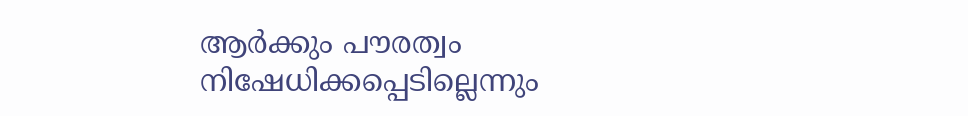ആർക്കും പൗരത്വം നിഷേധിക്കപ്പെടില്ലെന്നും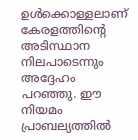ഉൾക്കൊള്ളലാണ് കേരളത്തിന്റെ അടിസ്ഥാന നിലപാടെന്നും അദ്ദേഹം പറഞ്ഞു. ഈ നിയമം പ്രാബല്യത്തിൽ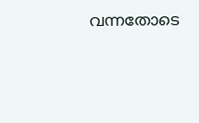വന്നതോടെ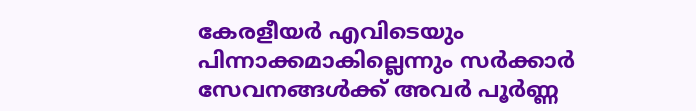കേരളീയർ എവിടെയും പിന്നാക്കമാകില്ലെന്നും സർക്കാർ സേവനങ്ങൾക്ക് അവർ പൂർണ്ണ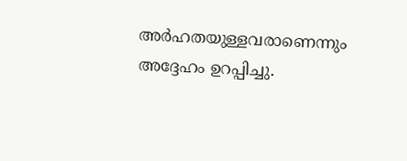അർഹതയുള്ളവരാണെന്നും അദ്ദേഹം ഉറപ്പിച്ചു.